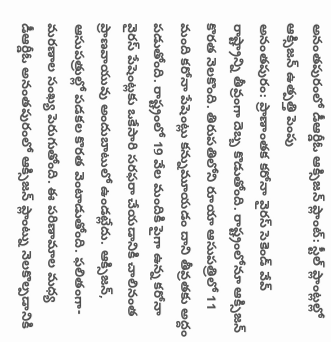అనంతపురంలో డీఆర్డీఓ ఆక్సిజన్ ప్లాంట్: స్టీల్ ప్లాంట్లల్లో ఆక్సిజన్ ఉత్పత్తి పెంపు
అనంతపురం: ప్రాణాంతక కరోనా వైరస్ సెకెండ్ వేవ్ రాష్ట్రాన్ని తీవ్రంగా దెబ్బ కొడుతోంది. రాష్ట్రంలోనూ ఆక్సిజన్ కొరత నెలకొంది. తిరుపతిలోని రూయా ఆసుపత్రిలో 11 మంది కరోనా పేషెంట్లు కన్నుమూయడం దాని తీవ్రతకు అద్దం పడుతోంది. రాష్ట్రంలో 19 వేల మందికి పైగా ఉన్న కరోనా వైరస్ పేషెంట్లకు ఒకేసారి సరఫరా చేయడానికి చాలినంత ప్రాణవాయువు అందుబాటులో ఉండట్లేదు. ఆక్సిజన్, ఆసుపత్రుల్లో పడకల కొరత వెంటాడుతోంది. ఫలితంగా- మరణాల సంఖ్య పెరుగుతోంది. ఈ పరిణామాల మధ్య డీఆర్డీఓ అనంతపురంలో ఆక్సిజన్ ప్లాంట్ను నెలకొల్పడానికి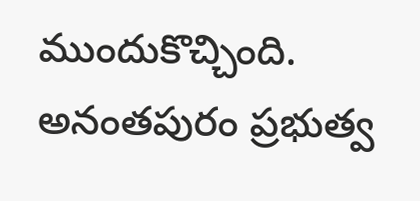ముందుకొచ్చింది.
అనంతపురం ప్రభుత్వ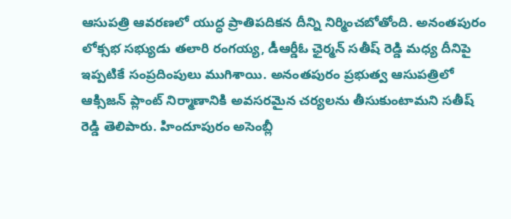ఆసుపత్రి ఆవరణలో యుద్ధ ప్రాతిపదికన దీన్ని నిర్మించబోతోంది. అనంతపురం లోక్సభ సభ్యుడు తలారి రంగయ్య, డీఆర్డీఓ ఛైర్మన్ సతీష్ రెడ్డి మధ్య దీనిపై ఇప్పటికే సంప్రదింపులు ముగిశాయి. అనంతపురం ప్రభుత్వ ఆసుపత్రిలో ఆక్సిజన్ ప్లాంట్ నిర్మాణానికి అవసరమైన చర్యలను తీసుకుంటామని సతీష్ రెడ్డి తెలిపారు. హిందూపురం అసెంబ్లీ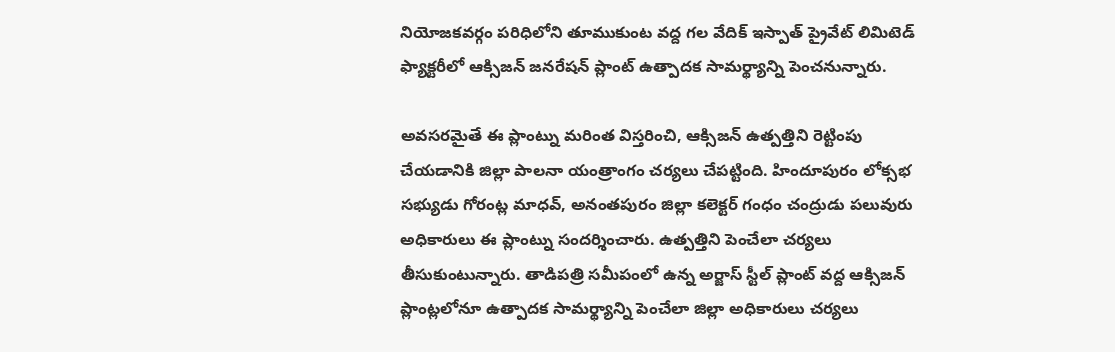నియోజకవర్గం పరిధిలోని తూముకుంట వద్ద గల వేదిక్ ఇస్పాత్ ప్రైవేట్ లిమిటెడ్ ఫ్యాక్టరీలో ఆక్సిజన్ జనరేషన్ ప్లాంట్ ఉత్పాదక సామర్థ్యాన్ని పెంచనున్నారు.

అవసరమైతే ఈ ప్లాంట్ను మరింత విస్తరించి, ఆక్సిజన్ ఉత్పత్తిని రెట్టింపు చేయడానికి జిల్లా పాలనా యంత్రాంగం చర్యలు చేపట్టింది. హిందూపురం లోక్సభ సభ్యుడు గోరంట్ల మాధవ్, అనంతపురం జిల్లా కలెక్టర్ గంధం చంద్రుడు పలువురు అధికారులు ఈ ప్లాంట్ను సందర్శించారు. ఉత్పత్తిని పెంచేలా చర్యలు తీసుకుంటున్నారు. తాడిపత్రి సమీపంలో ఉన్న అర్జాస్ స్టీల్ ప్లాంట్ వద్ద ఆక్సిజన్ ప్లాంట్లలోనూ ఉత్పాదక సామర్థ్యాన్ని పెంచేలా జిల్లా అధికారులు చర్యలు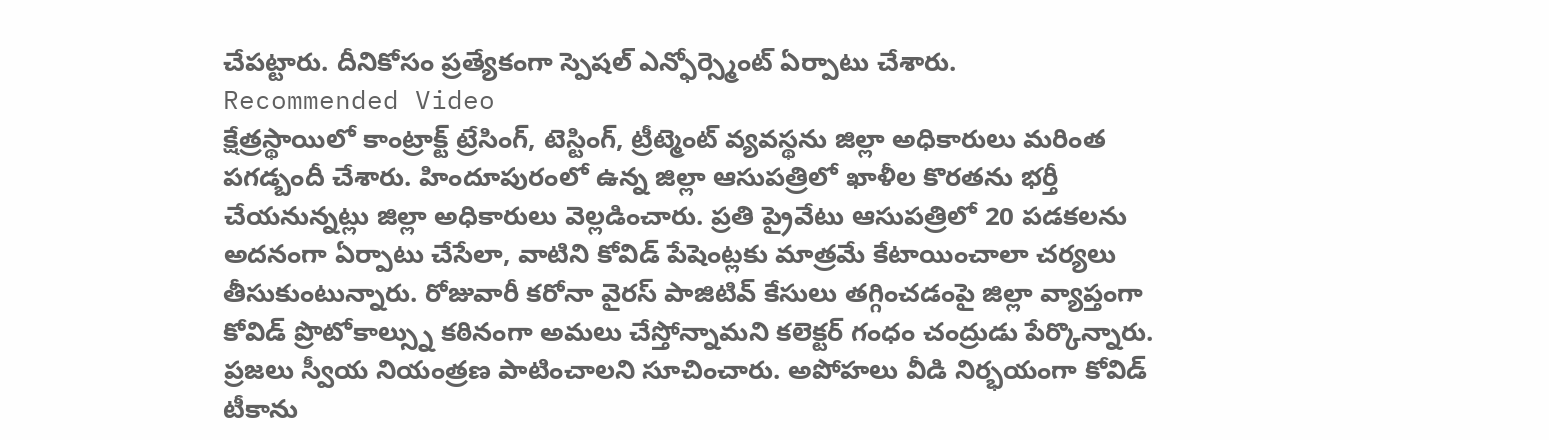చేపట్టారు. దీనికోసం ప్రత్యేకంగా స్పెషల్ ఎన్ఫోర్స్మెంట్ ఏర్పాటు చేశారు.
Recommended Video
క్షేత్రస్థాయిలో కాంట్రాక్ట్ ట్రేసింగ్, టెస్టింగ్, ట్రీట్మెంట్ వ్యవస్థను జిల్లా అధికారులు మరింత పగడ్బందీ చేశారు. హిందూపురంలో ఉన్న జిల్లా ఆసుపత్రిలో ఖాళీల కొరతను భర్తీ చేయనున్నట్లు జిల్లా అధికారులు వెల్లడించారు. ప్రతి ప్రైవేటు ఆసుపత్రిలో 20 పడకలను అదనంగా ఏర్పాటు చేసేలా, వాటిని కోవిడ్ పేషెంట్లకు మాత్రమే కేటాయించాలా చర్యలు తీసుకుంటున్నారు. రోజువారీ కరోనా వైరస్ పాజిటివ్ కేసులు తగ్గించడంపై జిల్లా వ్యాప్తంగా కోవిడ్ ప్రొటోకాల్స్ను కఠినంగా అమలు చేస్తోన్నామని కలెక్టర్ గంధం చంద్రుడు పేర్కొన్నారు. ప్రజలు స్వీయ నియంత్రణ పాటించాలని సూచించారు. అపోహలు వీడి నిర్భయంగా కోవిడ్ టీకాను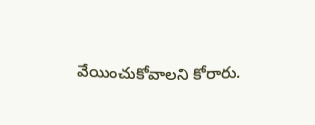వేయించుకోవాలని కోరారు.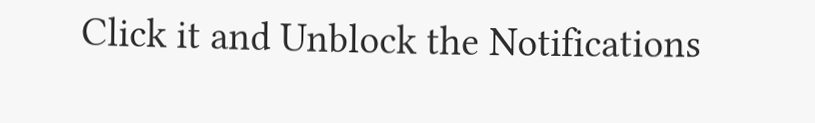Click it and Unblock the Notifications